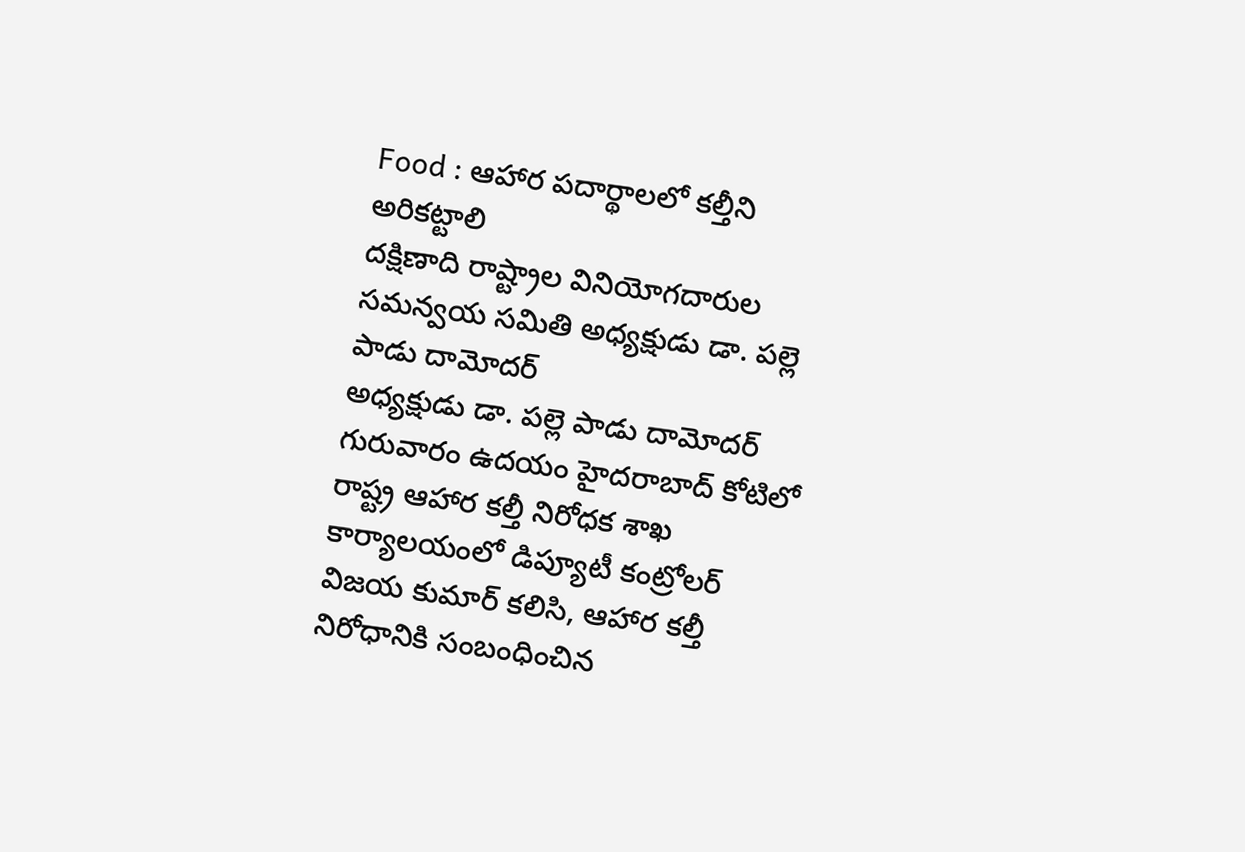Food : ఆహార పదార్థాలలో కల్తీని అరికట్టాలి
దక్షిణాది రాష్ట్రాల వినియోగదారుల సమన్వయ సమితి అధ్యక్షుడు డా. పల్లె పాడు దామోదర్
అధ్యక్షుడు డా. పల్లె పాడు దామోదర్ గురువారం ఉదయం హైదరాబాద్ కోటిలో రాష్ట్ర ఆహార కల్తీ నిరోధక శాఖ కార్యాలయంలో డిప్యూటీ కంట్రోలర్ విజయ కుమార్ కలిసి, ఆహార కల్తీ నిరోధానికి సంబంధించిన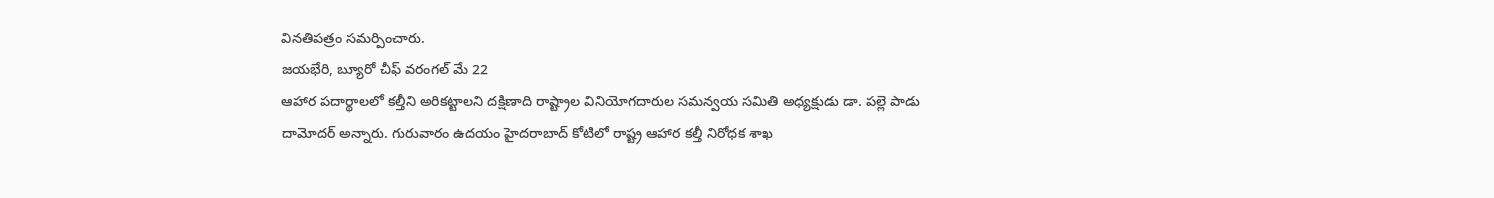వినతిపత్రం సమర్పించారు.
జయభేరి, బ్యూరో చీఫ్ వరంగల్ మే 22
ఆహార పదార్థాలలో కల్తీని అరికట్టాలని దక్షిణాది రాష్ట్రాల వినియోగదారుల సమన్వయ సమితి అధ్యక్షుడు డా. పల్లె పాడు దామోదర్ అన్నారు. గురువారం ఉదయం హైదరాబాద్ కోటిలో రాష్ట్ర ఆహార కల్తీ నిరోధక శాఖ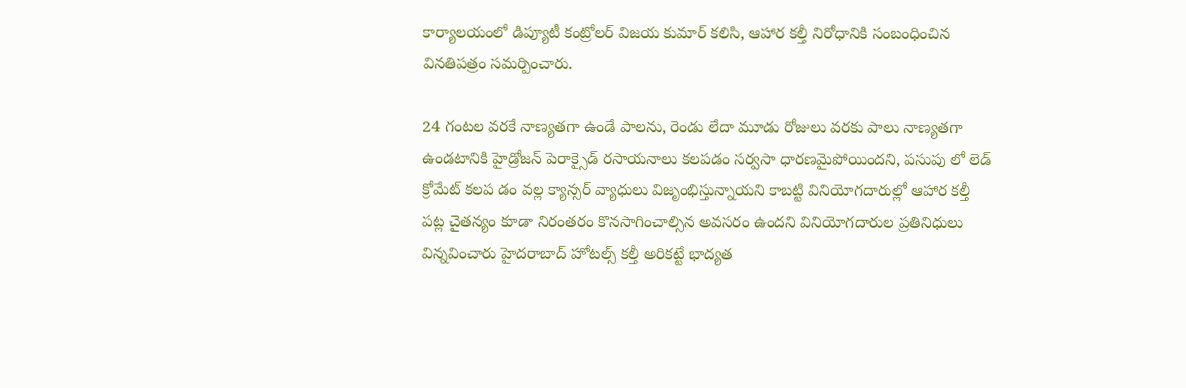కార్యాలయంలో డిప్యూటీ కంట్రోలర్ విజయ కుమార్ కలిసి, ఆహార కల్తీ నిరోధానికి సంబంధించిన వినతిపత్రం సమర్పించారు.

24 గంటల వరకే నాణ్యతగా ఉండే పాలను, రెండు లేదా మూడు రోజులు వరకు పాలు నాణ్యతగా ఉండటానికి హైడ్రోజన్ పెరాక్సైడ్ రసాయనాలు కలపడం సర్వసా ధారణమైపోయిందని, పసుపు లో లెడ్ క్రోమేట్ కలప డం వల్ల క్యాన్సర్ వ్యాధులు విజృంభిస్తున్నాయని కాబట్టి వినియోగదారుల్లో ఆహార కల్తీ పట్ల చైతన్యం కూడా నిరంతరం కొనసాగించాల్సిన అవసరం ఉందని వినియోగదారుల ప్రతినిధులు విన్నవించారు హైదరాబాద్ హోటల్స్ కల్తీ అరికట్టే భాద్యత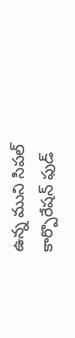ఉన్న ముని సిపల్ కార్పొరేషన్ ఫుడ్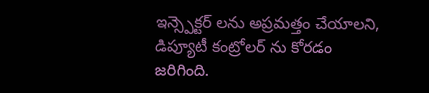ఇన్స్పెక్టర్ లను అప్రమత్తం చేయాలని, డిప్యూటీ కంట్రోలర్ ను కోరడం జరిగింది.